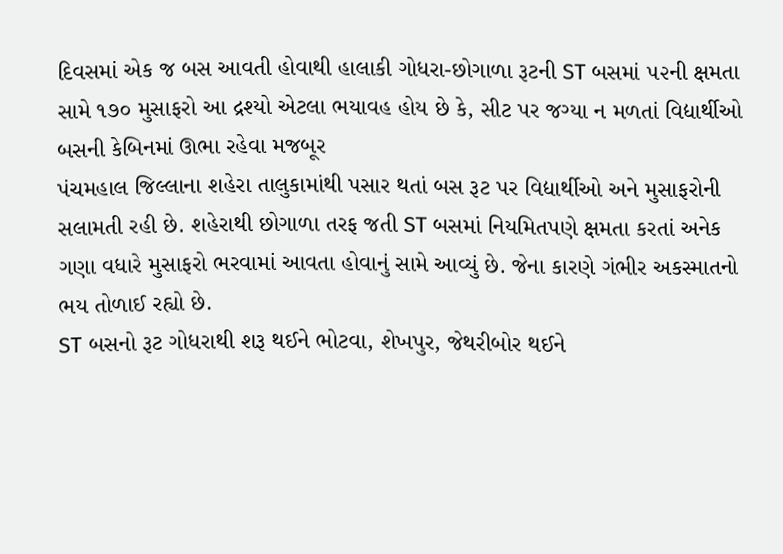દિવસમાં એક જ બસ આવતી હોવાથી હાલાકી ગોધરા-છોગાળા રૂટની ST બસમાં ૫૨ની ક્ષમતા સામે ૧૭૦ મુસાફરો આ દ્રશ્યો એટલા ભયાવહ હોય છે કે, સીટ પર જગ્યા ન મળતાં વિદ્યાર્થીઓ બસની કેબિનમાં ઊભા રહેવા મજબૂર
પંચમહાલ જિલ્લાના શહેરા તાલુકામાંથી પસાર થતાં બસ રૂટ પર વિદ્યાર્થીઓ અને મુસાફરોની સલામતી રહી છે. શહેરાથી છોગાળા તરફ જતી ST બસમાં નિયમિતપણે ક્ષમતા કરતાં અનેક ગણા વધારે મુસાફરો ભરવામાં આવતા હોવાનું સામે આવ્યું છે. જેના કારણે ગંભીર અકસ્માતનો ભય તોળાઈ રહ્યો છે.
ST બસનો રૂટ ગોધરાથી શરૂ થઈને ભોટવા, શેખપુર, જેથરીબોર થઈને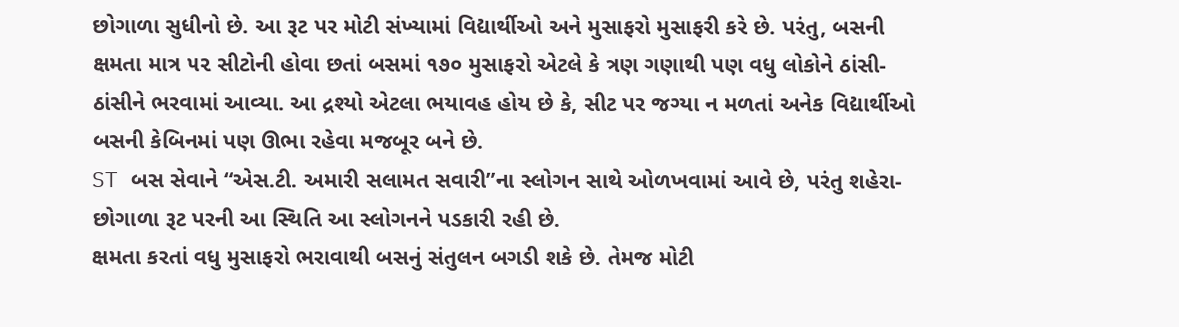છોગાળા સુધીનો છે. આ રૂટ પર મોટી સંખ્યામાં વિદ્યાર્થીઓ અને મુસાફરો મુસાફરી કરે છે. પરંતુ, બસની ક્ષમતા માત્ર ૫૨ સીટોની હોવા છતાં બસમાં ૧૭૦ મુસાફરો એટલે કે ત્રણ ગણાથી પણ વધુ લોકોને ઠાંસી-ઠાંસીને ભરવામાં આવ્યા. આ દ્રશ્યો એટલા ભયાવહ હોય છે કે, સીટ પર જગ્યા ન મળતાં અનેક વિદ્યાર્થીઓ બસની કેબિનમાં પણ ઊભા રહેવા મજબૂર બને છે.
ST બસ સેવાને “એસ.ટી. અમારી સલામત સવારી”ના સ્લોગન સાથે ઓળખવામાં આવે છે, પરંતુ શહેરા-છોગાળા રૂટ પરની આ સ્થિતિ આ સ્લોગનને પડકારી રહી છે.
ક્ષમતા કરતાં વધુ મુસાફરો ભરાવાથી બસનું સંતુલન બગડી શકે છે. તેમજ મોટી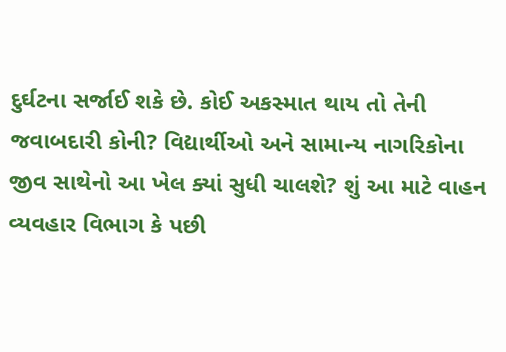દુર્ઘટના સર્જાઈ શકે છે. કોઈ અકસ્માત થાય તો તેની જવાબદારી કોની? વિદ્યાર્થીઓ અને સામાન્ય નાગરિકોના જીવ સાથેનો આ ખેલ ક્યાં સુધી ચાલશે? શું આ માટે વાહન વ્યવહાર વિભાગ કે પછી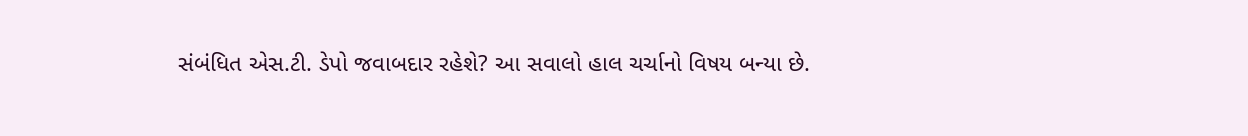સંબંધિત એસ.ટી. ડેપો જવાબદાર રહેશે? આ સવાલો હાલ ચર્ચાનો વિષય બન્યા છે.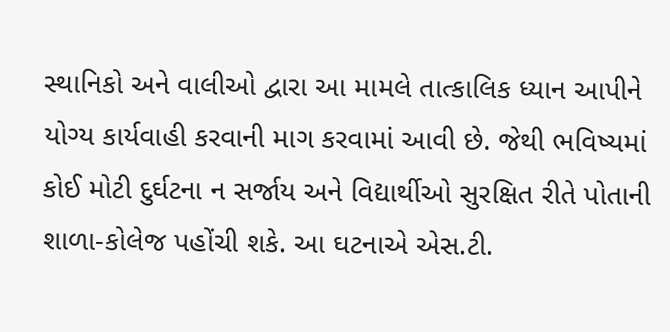સ્થાનિકો અને વાલીઓ દ્વારા આ મામલે તાત્કાલિક ધ્યાન આપીને યોગ્ય કાર્યવાહી કરવાની માગ કરવામાં આવી છે. જેથી ભવિષ્યમાં કોઈ મોટી દુર્ઘટના ન સર્જાય અને વિદ્યાર્થીઓ સુરક્ષિત રીતે પોતાની શાળા-કોલેજ પહોંચી શકે. આ ઘટનાએ એસ.ટી.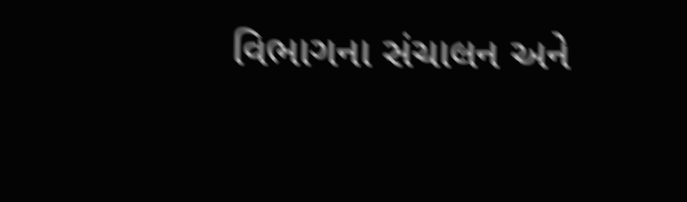વિભાગના સંચાલન અને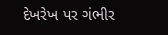દેખરેખ પર ગંભીર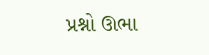પ્રશ્નો ઊભા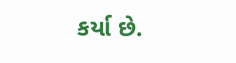કર્યા છે.